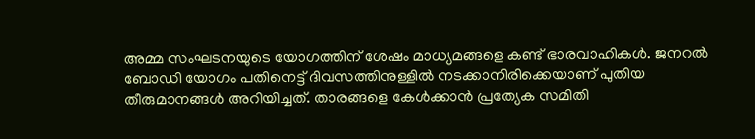അമ്മ സംഘടനയുടെ യോഗത്തിന് ശേഷം മാധ്യമങ്ങളെ കണ്ട് ഭാരവാഹികൾ. ജനറൽ ബോഡി യോഗം പതിനെട്ട് ദിവസത്തിനുള്ളിൽ നടക്കാനിരിക്കെയാണ് പുതിയ തീരുമാനങ്ങൾ അറിയിച്ചത്. താരങ്ങളെ കേൾക്കാൻ പ്രത്യേക സമിതി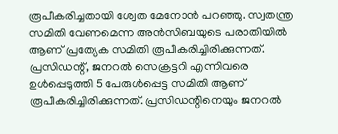രൂപീകരിച്ചതായി ശ്വേത മേനോ‍ന്‍ പറഞ്ഞു. സ്വതന്ത്ര സമിതി വേണമെന്ന അൻസിബയുടെ പരാതിയിൽ ആണ് പ്രത്യേക സമിതി രൂപീകരിച്ചിരിക്കുന്നത്. പ്രസിഡന്റ്, ജനറൽ സെക്രട്ടറി എന്നിവരെ ഉൾപ്പെടുത്തി 5 പേരുൾപ്പെട്ട സമിതി ആണ് രൂപീകരിച്ചിരിക്കുന്നത്. പ്രസിഡന്റിനെയും ജനറൽ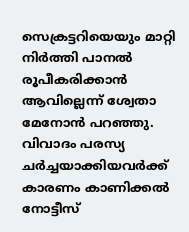സെക്രട്ടറിയെയും മാറ്റി നിർത്തി പാനൽ രൂപീകരിക്കാൻ ആവില്ലെന്ന് ശ്വേതാ മേനോൻ പറഞ്ഞു. വിവാദം പരസ്യ ചർച്ചയാക്കിയവർക്ക് കാരണം കാണിക്കൽ നോട്ടീസ്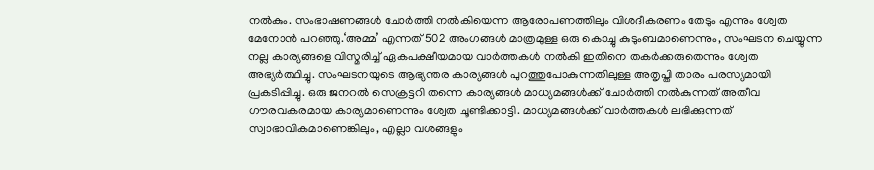നൽകും. സംഭാഷണങ്ങൾ ചോർത്തി നൽകിയെന്ന ആരോപണത്തിലും വിശദീകരണം തേടും എന്നും ശ്വേത മേനോ‍ന്‍ പറഞ്ഞു.‘അമ്മ’ എന്നത് 502 അംഗങ്ങൾ മാത്രമുള്ള ഒരു കൊച്ചു കുടുംബമാണെന്നും, സംഘടന ചെയ്യുന്ന നല്ല കാര്യങ്ങളെ വിസ്മരിച്ച് ഏകപക്ഷീയമായ വാർത്തകൾ നൽകി ഇതിനെ തകർക്കരുതെന്നും ശ്വേത അഭ്യർത്ഥിച്ചു. സംഘടനയുടെ ആഭ്യന്തര കാര്യങ്ങൾ പുറത്തുപോകുന്നതിലുള്ള അതൃപ്തി താരം പരസ്യമായി പ്രകടിപ്പിച്ചു. ഒരു ജനറൽ സെക്രട്ടറി തന്നെ കാര്യങ്ങൾ മാധ്യമങ്ങൾക്ക് ചോർത്തി നൽകുന്നത് അതീവ ഗൗരവകരമായ കാര്യമാണെന്നും ശ്വേത ചൂണ്ടിക്കാട്ടി. മാധ്യമങ്ങൾക്ക് വാർത്തകൾ ലഭിക്കുന്നത് സ്വാഭാവികമാണെങ്കിലും, എല്ലാ വശങ്ങളും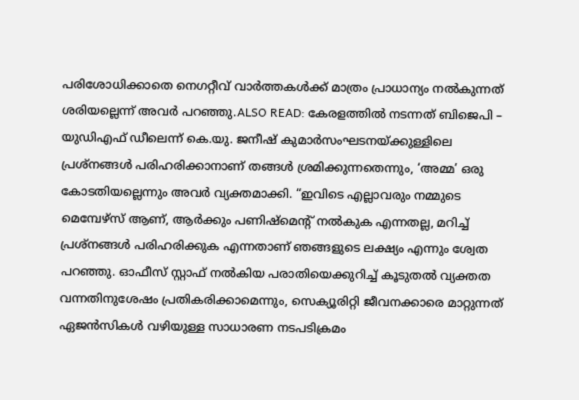പരിശോധിക്കാതെ നെഗറ്റീവ് വാർത്തകൾക്ക് മാത്രം പ്രാധാന്യം നൽകുന്നത് ശരിയല്ലെന്ന് അവർ പറഞ്ഞു.ALSO READ: കേരളത്തിൽ നടന്നത് ബിജെപി – യുഡിഎഫ് ഡീലെന്ന് കെ.യു. ജനീഷ് കുമാർസംഘടനയ്ക്കുള്ളിലെ പ്രശ്നങ്ങൾ പരിഹരിക്കാനാണ് തങ്ങൾ ശ്രമിക്കുന്നതെന്നും, ‘അമ്മ’ ഒരു കോടതിയല്ലെന്നും അവർ വ്യക്തമാക്കി. “ഇവിടെ എല്ലാവരും നമ്മുടെ മെമ്പേഴ്സ് ആണ്, ആർക്കും പണിഷ്മെന്റ് നൽകുക എന്നതല്ല, മറിച്ച് പ്രശ്നങ്ങൾ പരിഹരിക്കുക എന്നതാണ് ഞങ്ങളുടെ ലക്ഷ്യം എന്നും ശ്വേത പറഞ്ഞു. ഓഫീസ് സ്റ്റാഫ് നൽകിയ പരാതിയെക്കുറിച്ച് കൂടുതൽ വ്യക്തത വന്നതിനുശേഷം പ്രതികരിക്കാമെന്നും, സെക്യൂരിറ്റി ജീവനക്കാരെ മാറ്റുന്നത് ഏജൻസികൾ വഴിയുള്ള സാധാരണ നടപടിക്രമം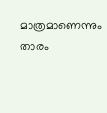മാത്രമാണെന്നും താരം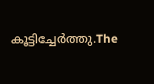കൂട്ടിച്ചേർത്തു.The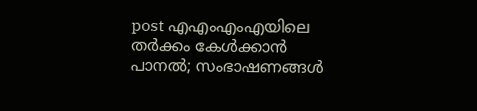post എഎംഎംഎയിലെ തർക്കം കേൾക്കാൻ പാനൽ; സംഭാഷണങ്ങൾ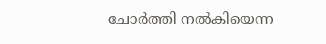ചോർത്തി നൽകിയെന്ന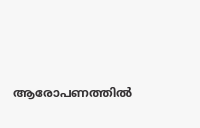ആരോപണത്തിൽ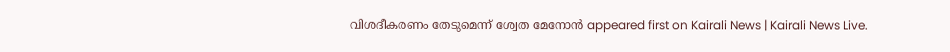വിശദീകരണം തേടുമെന്ന് ശ്വേത മേനോൻ appeared first on Kairali News | Kairali News Live.